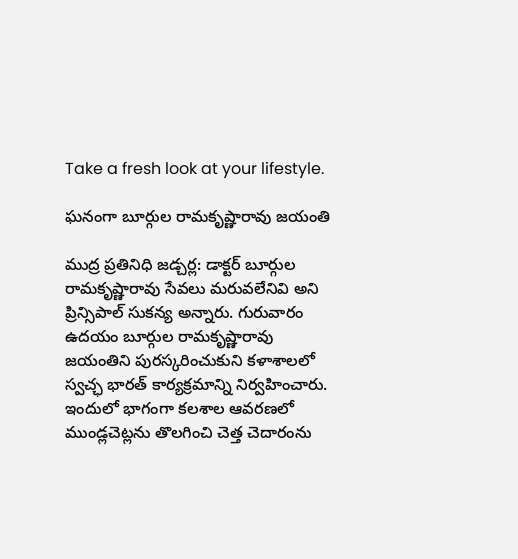Take a fresh look at your lifestyle.

ఘనంగా బూర్గుల రామకృష్ణారావు జయంతి

ముద్ర ప్రతినిధి జడ్చర్ల: డాక్టర్ బూర్గుల రామకృష్ణారావు సేవలు మరువలేనివి అని ప్రిన్సిపాల్ సుకన్య అన్నారు. గురువారం ఉదయం బూర్గుల రామకృష్ణారావు జయంతిని పురస్కరించుకుని కళాశాలలో స్వచ్ఛ భారత్ కార్యక్రమాన్ని నిర్వహించారు. ఇందులో భాగంగా కలశాల ఆవరణలో ముండ్లచెట్లను తొలగించి చెత్త చెదారంను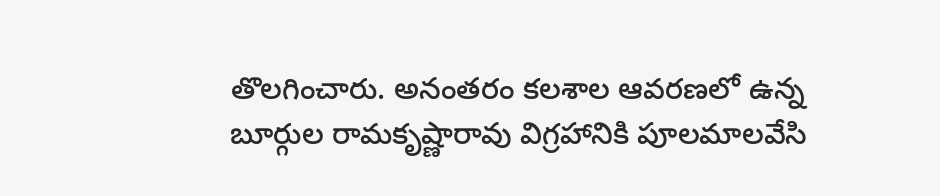తొలగించారు. అనంతరం కలశాల ఆవరణలో ఉన్న బూర్గుల రామకృష్ణారావు విగ్రహానికి పూలమాలవేసి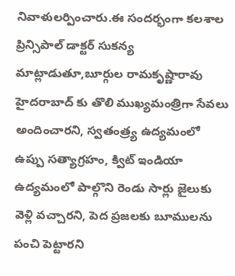నివాళులర్పించారు.ఈ సందర్భంగా కలశాల ప్రిన్సిపాల్ డాక్టర్ సుకన్య మాట్లాడుతూ,బూర్గుల రామకృష్ణారావు హైదరాబాద్ కు తొలి ముఖ్యమంత్రిగా సేవలు అందించారని, స్వతంత్ర్య ఉద్యమంలో ఉప్పు సత్యాగ్రహం, క్విట్ ఇండియా ఉద్యమంలో పాల్గొని రెండు సార్లు జైలుకు వెళ్లి వచ్చారని, పెద ప్రజలకు బూములను పంచి పెట్టారని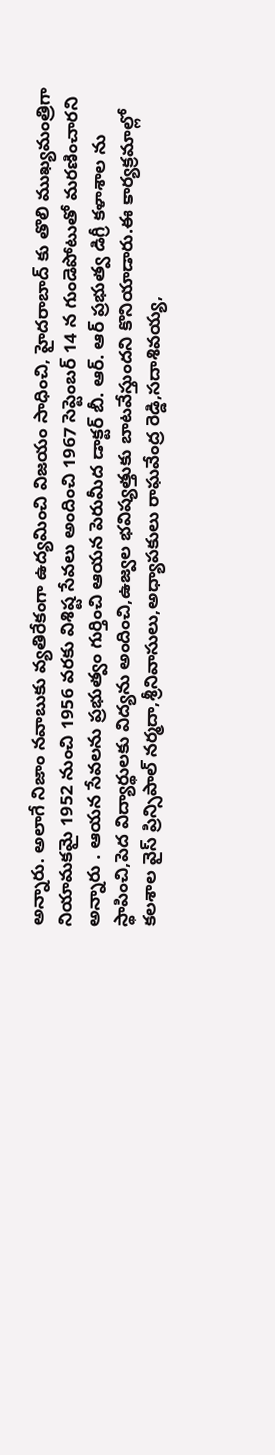అన్నారు. అలాగే నిజాం నవాబుకు వ్యతిరేకంగా ఉద్యమించి విజయం సాధించి, హైదరాబాద్ కు తొలి ముఖ్యమంత్రిగా నియామకమై 1952 నుంచి 1956 వరకు విశిష్ట సేవలు అందించి 1967 సెప్టెంబర్ 14 న గుండెపోటుతో మరణించారని అన్నారు . ఆయన సేవలను ప్రభుత్వం గుర్తించి ఆయన పెరుమీద డాక్టర్ బీ. ఆర్. ఆర్ ప్రభుత్వ డిగ్రీ కళాశాల ను స్థాపించి,పెద విద్యార్థులకు విద్యను అందించి,ఉజ్వల భవిష్యత్తుకు బాటవేస్తుందని కొనియాడారు.ఈ కార్యక్రమాల్లో కలశాల వైస్ ప్రిన్సిపాల్ నర్మదా,శ్రీనివాసులు,అధ్యాపకులు రాఘవేంద్ర రెడ్డి,సదాశివయ్య,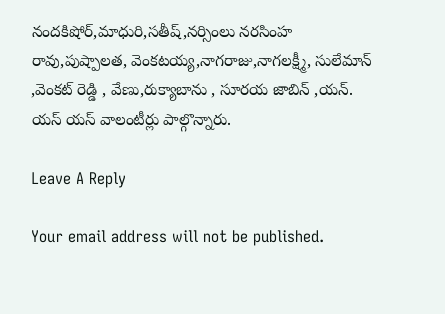నందకిషోర్,మాధురి,సతీష్,నర్సింలు నరసింహ రావు,పుష్పాలత, వెంకటయ్య,నాగరాజు,నాగలక్ష్మీ, సులేమాన్ ,వెంకట్ రెడ్డి , వేణు,రుక్యాబాను , సూరయ జాబిన్ ,యన్. యస్ యస్ వాలంటీర్లు పాల్గొన్నారు.

Leave A Reply

Your email address will not be published.